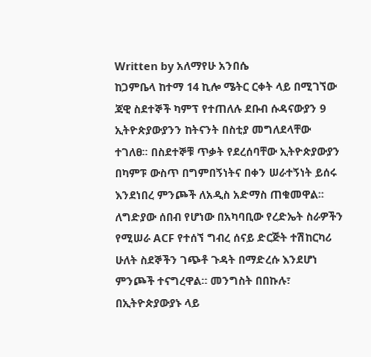Written by አለማየሁ አንበሴ
ከጋምቤላ ከተማ 14 ኪሎ ሜትር ርቀት ላይ በሚገኘው ጃዊ ስደተኞች ካምፕ የተጠለሉ ደቡብ ሱዳናውያን 9 ኢትዮጵያውያንን ከትናንት በስቲያ መግለደላቸው ተገለፀ፡፡ በስደተኞቹ ጥቃት የደረሰባቸው ኢትዮጵያውያን በካምፑ ውስጥ በግምበኝነትና በቀን ሠራተኝነት ይሰሩ እንደነበረ ምንጮች ለአዲስ አድማስ ጠቁመዋል፡፡ ለግድያው ሰበብ የሆነው በአካባቢው የረድኤት ስራዎችን የሚሠራ ACF የተሰኘ ግብረ ሰናይ ድርጅት ተሽከርካሪ ሁለት ስደኞችን ገጭቶ ጉዳት በማድረሱ እንደሆነ ምንጮች ተናግረዋል። መንግስት በበኩሉ፣ በኢትዮጵያውያኑ ላይ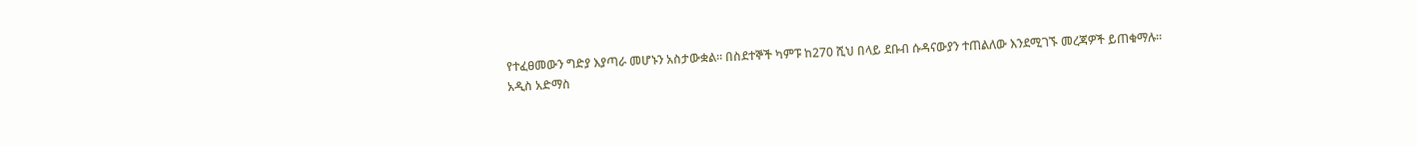የተፈፀመውን ግድያ እያጣራ መሆኑን አስታውቋል፡፡ በስደተኞች ካምፑ ከ270 ሺህ በላይ ደቡብ ሱዳናውያን ተጠልለው እንደሚገኙ መረጃዎች ይጠቁማሉ፡፡
አዲስ አድማስ